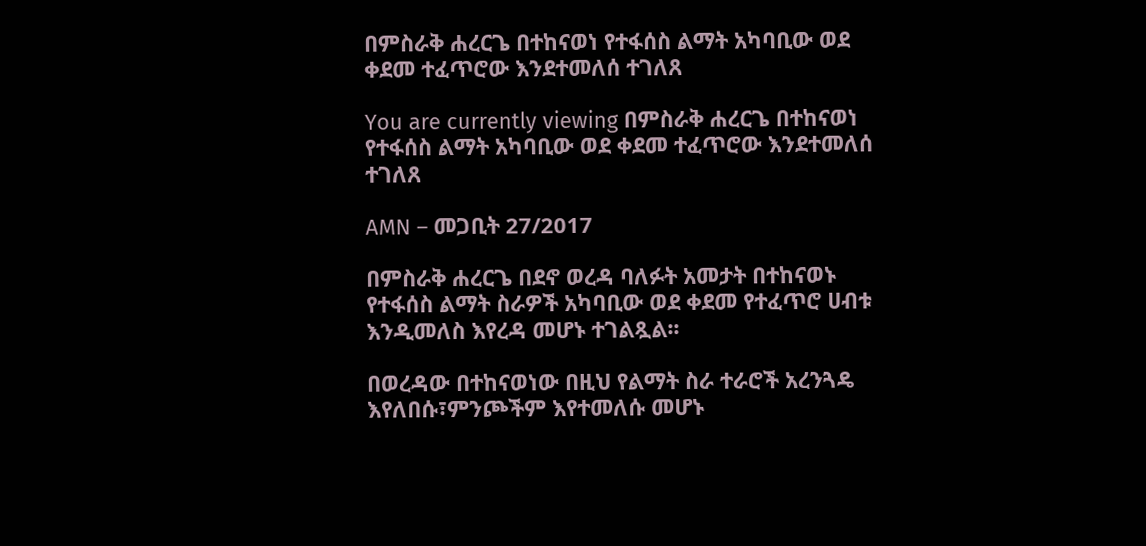በምስራቅ ሐረርጌ በተከናወነ የተፋሰስ ልማት አካባቢው ወደ ቀደመ ተፈጥሮው እንደተመለሰ ተገለጸ

You are currently viewing በምስራቅ ሐረርጌ በተከናወነ የተፋሰስ ልማት አካባቢው ወደ ቀደመ ተፈጥሮው እንደተመለሰ ተገለጸ

AMN – መጋቢት 27/2017

በምስራቅ ሐረርጌ በደኖ ወረዳ ባለፉት አመታት በተከናወኑ የተፋሰስ ልማት ስራዎች አካባቢው ወደ ቀደመ የተፈጥሮ ሀብቱ እንዲመለስ እየረዳ መሆኑ ተገልጿል፡፡

በወረዳው በተከናወነው በዚህ የልማት ስራ ተራሮች አረንጓዴ እየለበሱ፣ምንጮችም እየተመለሱ መሆኑ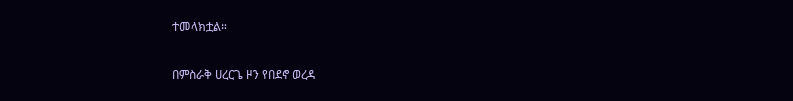ተመላክቷል።

በምስራቅ ሀረርጌ ዞን የበደኖ ወረዳ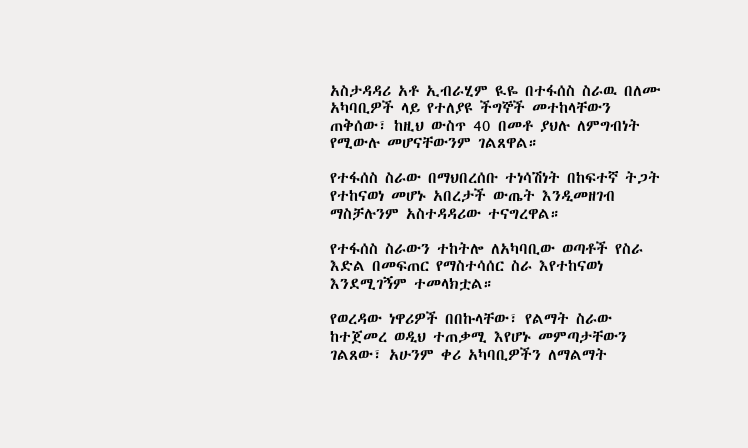አስታዳዳሪ አቶ ኢብራሂም ዪዬ በተፋሰስ ስራዉ በለሙ አካባቢዎች ላይ የተለያዩ ችግኞች መተከላቸውን ጠቅሰው፣ ከዚህ ውስጥ 40 በመቶ ያህሉ ለምግብነት የሚውሉ መሆናቸውንም ገልጸዋል።

የተፋሰስ ስራው በማህበረሰቡ ተነሳሽነት በከፍተኛ ትጋት የተከናወነ መሆኑ አበረታች ውጤት እንዲመዘገብ ማስቻሉንም አስተዳዳሪው ተናግረዋል።

የተፋሰስ ስራውን ተከትሎ ለአካባቢው ወጣቶች የስራ እድል በመፍጠር የማስተሳሰር ስራ እየተከናወነ እንደሚገኝም ተመላክቷል።

የወረዳው ነዋሪዎች በበኩላቸው፣ የልማት ስራው ከተጀመረ ወዲህ ተጠቃሚ እየሆኑ መምጣታቸውን ገልጸው፣ አሁንም ቀሪ አካባቢዎችን ለማልማት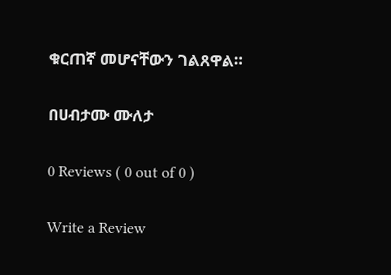ቁርጠኛ መሆናቸውን ገልጸዋል።

በሀብታሙ ሙለታ

0 Reviews ( 0 out of 0 )

Write a Review